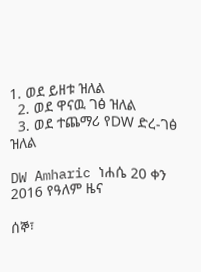1. ወደ ይዘቱ ዝለል
  2. ወደ ዋናዉ ገፅ ዝለል
  3. ወደ ተጨማሪ የDW ድረ-ገፅ ዝለል

DW Amharic ነሐሴ 20 ቀን 2016 የዓለም ዜና

ሰኞ፣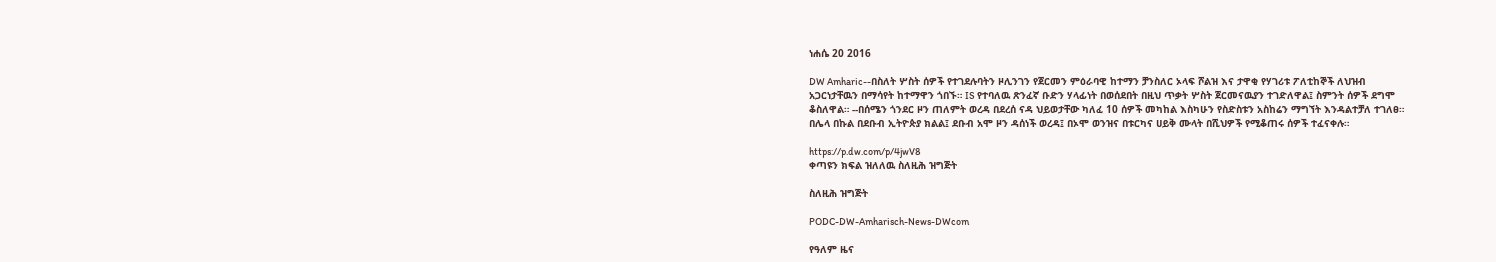ነሐሴ 20 2016

DW Amharic--በስለት ሦስት ሰዎች የተገደሉባትን ዞሊንገን የጀርመን ምዕራባዊ ከተማን ቻንስለር ኦላፍ ሾልዝ እና ታዋቂ የሃገሪቱ ፖለቲከኞች ለህዝብ አጋርነታቸዉን በማሳየት ከተማዋን ጎበኙ። IS የተባለዉ ጽንፈኛ ቡድን ሃላፊነት በወሰደበት በዚህ ጥቃት ሦስት ጀርመናዉያን ተገድለዋል፤ ስምንት ሰዎች ደግሞ ቆስለዋል። --በሰሜን ጎንደር ዞን ጠለምት ወረዳ በደረሰ ናዳ ህይወታቸው ካለፈ 10 ሰዎች መካከል እስካሁን የስድስቱን አስከሬን ማግኘት እንዳልተቻለ ተገለፀ። በሌላ በኩል በደቡብ ኢትዮጵያ ክልል፤ ደቡብ አሞ ዞን ዳሰነች ወረዳ፤ በኦሞ ወንዝና በቱርካና ሀይቅ ሙላት በሺህዎች የሚቆጠሩ ሰዎች ተፈናቀሉ።

https://p.dw.com/p/4jwV8
ቀጣዩን ክፍል ዝለለዉ ስለዚሕ ዝግጅት

ስለዚሕ ዝግጅት

PODC-DW-Amharisch-News-DWcom

የዓለም ዜና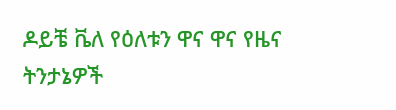ዶይቼ ቬለ የዕለቱን ዋና ዋና የዜና ትንታኔዎች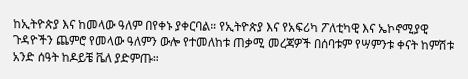ከኢትዮጵያ እና ከመላው ዓለም በየቀኑ ያቀርባል። የኢትዮጵያ እና የአፍሪካ ፖለቲካዊ እና ኤኮኖሚያዊ ጉዳዮችን ጨምሮ የመላው ዓለምን ውሎ የተመለከቱ ጠቃሚ መረጃዎች በሰባቱም የሣምንቱ ቀናት ከምሽቱ አንድ ሰዓት ከዶይቼ ቬለ ያድምጡ።